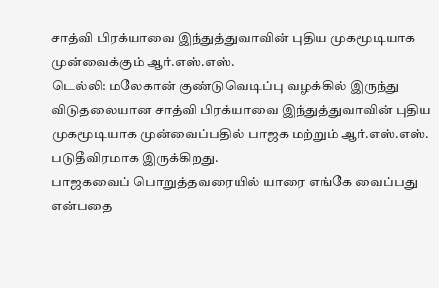சாத்வி பிரக்யாவை இந்துத்துவாவின் புதிய முகமூடியாக முன்வைக்கும் ஆர்.எஸ்.எஸ்.
டெல்லி: மலேகான் குண்டுவெடிப்பு வழக்கில் இருந்து விடுதலையான சாத்வி பிரக்யாவை இந்துத்துவாவின் புதிய முகமூடியாக முன்வைப்பதில் பாஜக மற்றும் ஆர்.எஸ்.எஸ். படுதீவிரமாக இருக்கிறது.
பாஜகவைப் பொறுத்தவரையில் யாரை எங்கே வைப்பது என்பதை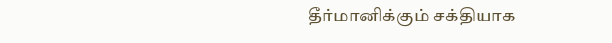தீர்மானிக்கும் சக்தியாக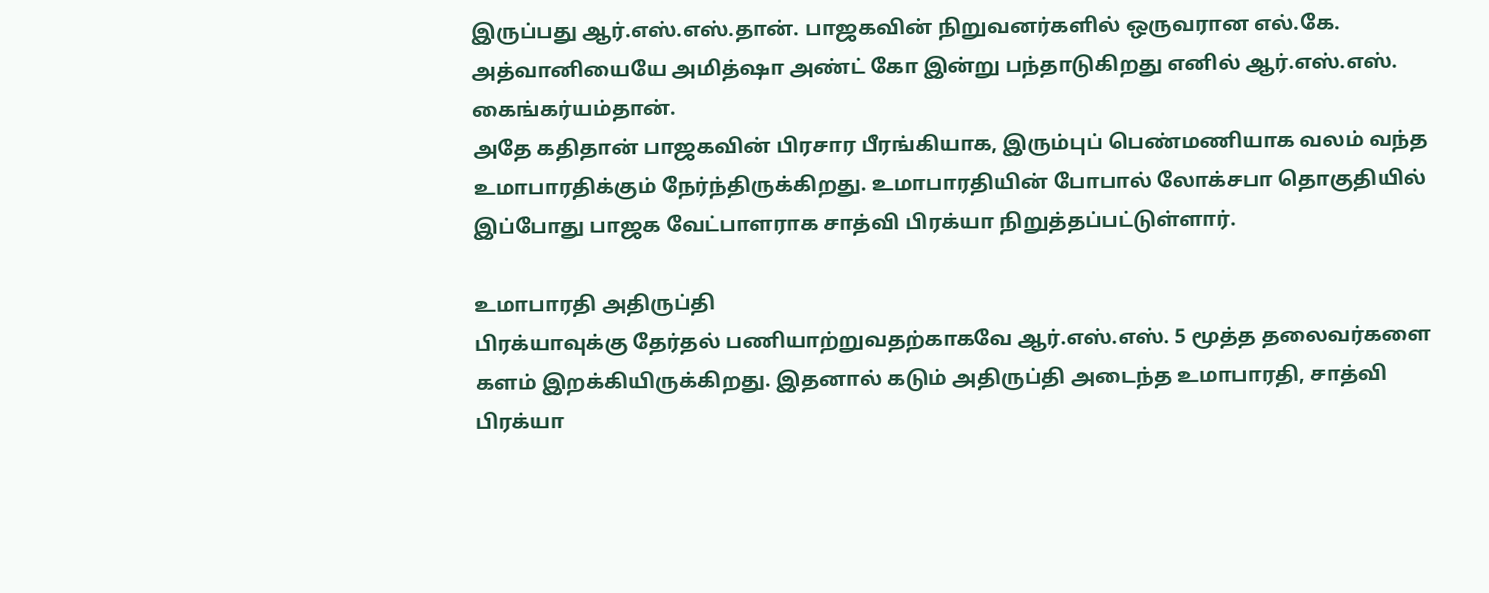இருப்பது ஆர்.எஸ்.எஸ்.தான். பாஜகவின் நிறுவனர்களில் ஒருவரான எல்.கே. அத்வானியையே அமித்ஷா அண்ட் கோ இன்று பந்தாடுகிறது எனில் ஆர்.எஸ்.எஸ். கைங்கர்யம்தான்.
அதே கதிதான் பாஜகவின் பிரசார பீரங்கியாக, இரும்புப் பெண்மணியாக வலம் வந்த உமாபாரதிக்கும் நேர்ந்திருக்கிறது. உமாபாரதியின் போபால் லோக்சபா தொகுதியில் இப்போது பாஜக வேட்பாளராக சாத்வி பிரக்யா நிறுத்தப்பட்டுள்ளார்.

உமாபாரதி அதிருப்தி
பிரக்யாவுக்கு தேர்தல் பணியாற்றுவதற்காகவே ஆர்.எஸ்.எஸ். 5 மூத்த தலைவர்களை களம் இறக்கியிருக்கிறது. இதனால் கடும் அதிருப்தி அடைந்த உமாபாரதி, சாத்வி பிரக்யா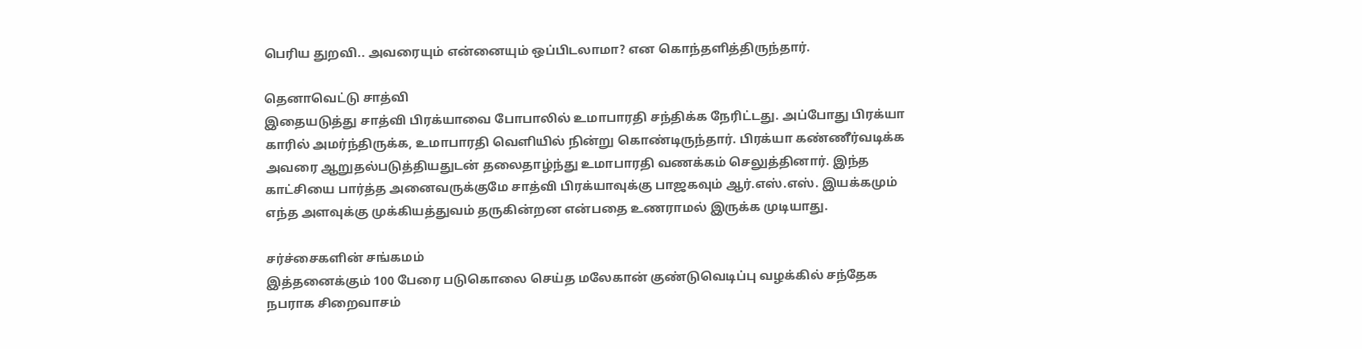பெரிய துறவி.. அவரையும் என்னையும் ஒப்பிடலாமா? என கொந்தளித்திருந்தார்.

தெனாவெட்டு சாத்வி
இதையடுத்து சாத்வி பிரக்யாவை போபாலில் உமாபாரதி சந்திக்க நேரிட்டது. அப்போது பிரக்யா காரில் அமர்ந்திருக்க, உமாபாரதி வெளியில் நின்று கொண்டிருந்தார். பிரக்யா கண்ணீர்வடிக்க அவரை ஆறுதல்படுத்தியதுடன் தலைதாழ்ந்து உமாபாரதி வணக்கம் செலுத்தினார். இந்த காட்சியை பார்த்த அனைவருக்குமே சாத்வி பிரக்யாவுக்கு பாஜகவும் ஆர்.எஸ்.எஸ். இயக்கமும் எந்த அளவுக்கு முக்கியத்துவம் தருகின்றன என்பதை உணராமல் இருக்க முடியாது.

சர்ச்சைகளின் சங்கமம்
இத்தனைக்கும் 100 பேரை படுகொலை செய்த மலேகான் குண்டுவெடிப்பு வழக்கில் சந்தேக நபராக சிறைவாசம்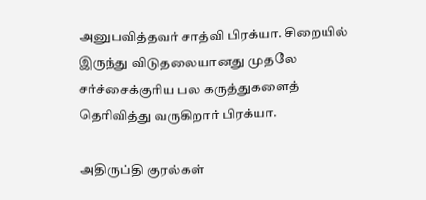அனுபவித்தவர் சாத்வி பிரக்யா. சிறையில் இருந்து விடுதலையானது முதலே சர்ச்சைக்குரிய பல கருத்துகளைத் தெரிவித்து வருகிறார் பிரக்யா.

அதிருப்தி குரல்கள்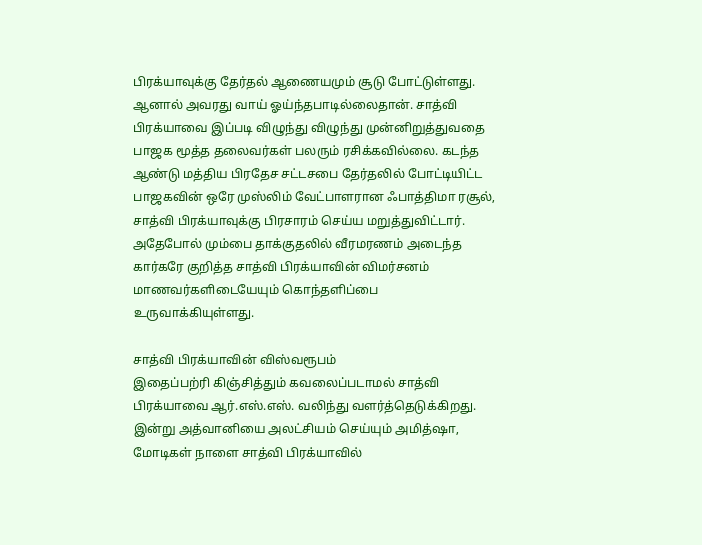பிரக்யாவுக்கு தேர்தல் ஆணையமும் சூடு போட்டுள்ளது. ஆனால் அவரது வாய் ஓய்ந்தபாடில்லைதான். சாத்வி பிரக்யாவை இப்படி விழுந்து விழுந்து முன்னிறுத்துவதை பாஜக மூத்த தலைவர்கள் பலரும் ரசிக்கவில்லை. கடந்த ஆண்டு மத்திய பிரதேச சட்டசபை தேர்தலில் போட்டியிட்ட பாஜகவின் ஒரே முஸ்லிம் வேட்பாளரான ஃபாத்திமா ரசூல், சாத்வி பிரக்யாவுக்கு பிரசாரம் செய்ய மறுத்துவிட்டார். அதேபோல் மும்பை தாக்குதலில் வீரமரணம் அடைந்த கார்கரே குறித்த சாத்வி பிரக்யாவின் விமர்சனம் மாணவர்களிடையேயும் கொந்தளிப்பை உருவாக்கியுள்ளது.

சாத்வி பிரக்யாவின் விஸ்வரூபம்
இதைப்பற்ரி கிஞ்சித்தும் கவலைப்படாமல் சாத்வி பிரக்யாவை ஆர்.எஸ்.எஸ். வலிந்து வளர்த்தெடுக்கிறது. இன்று அத்வானியை அலட்சியம் செய்யும் அமித்ஷா, மோடிகள் நாளை சாத்வி பிரக்யாவில்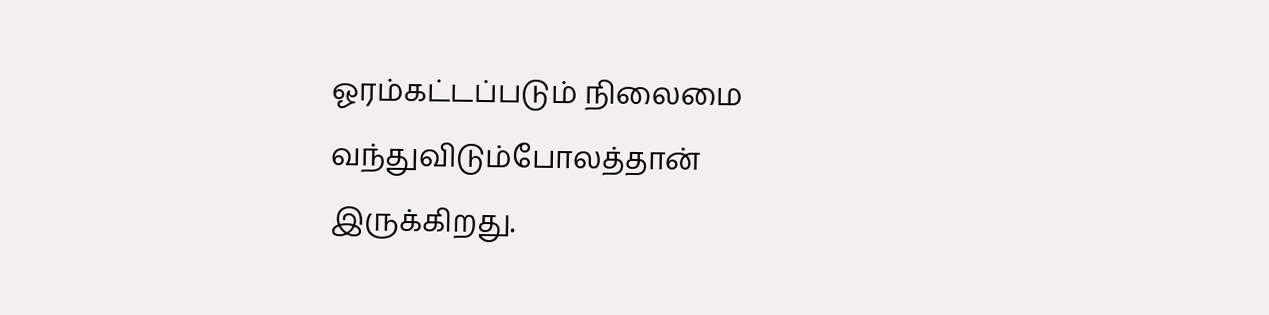ஓரம்கட்டப்படும் நிலைமை வந்துவிடும்போலத்தான் இருக்கிறது.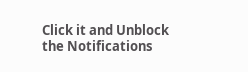Click it and Unblock the Notifications